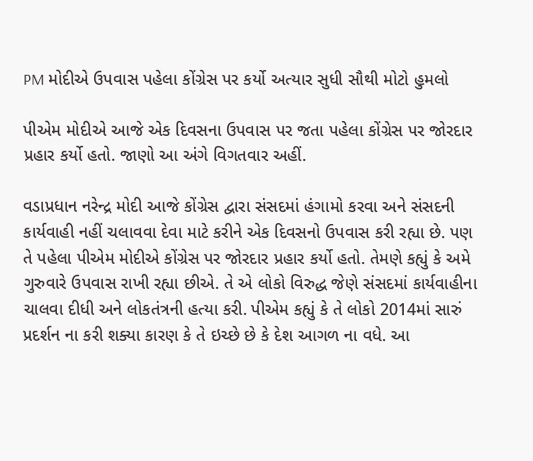PM મોદીએ ઉપવાસ પહેલા કોંગ્રેસ પર કર્યો અત્યાર સુધી સૌથી મોટો હુમલો

પીએમ મોદીએ આજે એક દિવસના ઉપવાસ પર જતા પહેલા કોંગ્રેસ પર જોરદાર પ્રહાર કર્યો હતો. જાણો આ અંગે વિગતવાર અહીં.

વડાપ્રધાન નરેન્દ્ર મોદી આજે કોંગ્રેસ દ્વારા સંસદમાં હંગામો કરવા અને સંસદની કાર્યવાહી નહીં ચલાવવા દેવા માટે કરીને એક દિવસનો ઉપવાસ કરી રહ્યા છે. પણ તે પહેલા પીએમ મોદીએ કોંગ્રેસ પર જોરદાર પ્રહાર કર્યો હતો. તેમણે કહ્યું કે અમે ગુરુવારે ઉપવાસ રાખી રહ્યા છીએ. તે એ લોકો વિરુદ્ધ જેણે સંસદમાં કાર્યવાહીના ચાલવા દીધી અને લોકતંત્રની હત્યા કરી. પીએમ કહ્યું કે તે લોકો 2014માં સારું પ્રદર્શન ના કરી શક્યા કારણ કે તે ઇચ્છે છે કે દેશ આગળ ના વધે. આ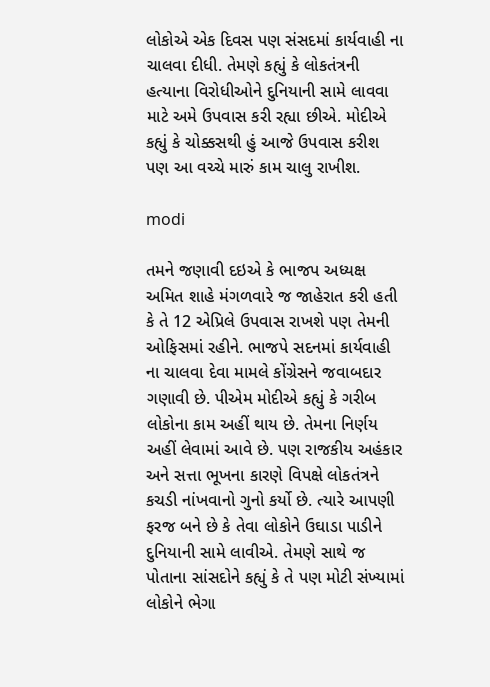લોકોએ એક દિવસ પણ સંસદમાં કાર્યવાહી ના ચાલવા દીધી. તેમણે કહ્યું કે લોકતંત્રની હત્યાના વિરોધીઓને દુનિયાની સામે લાવવા માટે અમે ઉપવાસ કરી રહ્યા છીએ. મોદીએ કહ્યું કે ચોક્કસથી હું આજે ઉપવાસ કરીશ પણ આ વચ્ચે મારું કામ ચાલુ રાખીશ.

modi

તમને જણાવી દઇએ કે ભાજપ અધ્યક્ષ અમિત શાહે મંગળવારે જ જાહેરાત કરી હતી કે તે 12 એપ્રિલે ઉપવાસ રાખશે પણ તેમની ઓફિસમાં રહીને. ભાજપે સદનમાં કાર્યવાહી ના ચાલવા દેવા મામલે કોંગ્રેસને જવાબદાર ગણાવી છે. પીએમ મોદીએ કહ્યું કે ગરીબ લોકોના કામ અહીં થાય છે. તેમના નિર્ણય અહીં લેવામાં આવે છે. પણ રાજકીય અહંકાર અને સત્તા ભૂખના કારણે વિપક્ષે લોકતંત્રને કચડી નાંખવાનો ગુનો કર્યો છે. ત્યારે આપણી ફરજ બને છે કે તેવા લોકોને ઉઘાડા પાડીને દુનિયાની સામે લાવીએ. તેમણે સાથે જ પોતાના સાંસદોને કહ્યું કે તે પણ મોટી સંખ્યામાં લોકોને ભેગા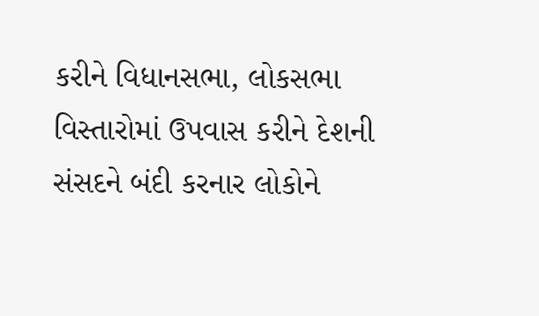કરીને વિધાનસભા, લોકસભા વિસ્તારોમાં ઉપવાસ કરીને દેશની સંસદને બંદી કરનાર લોકોને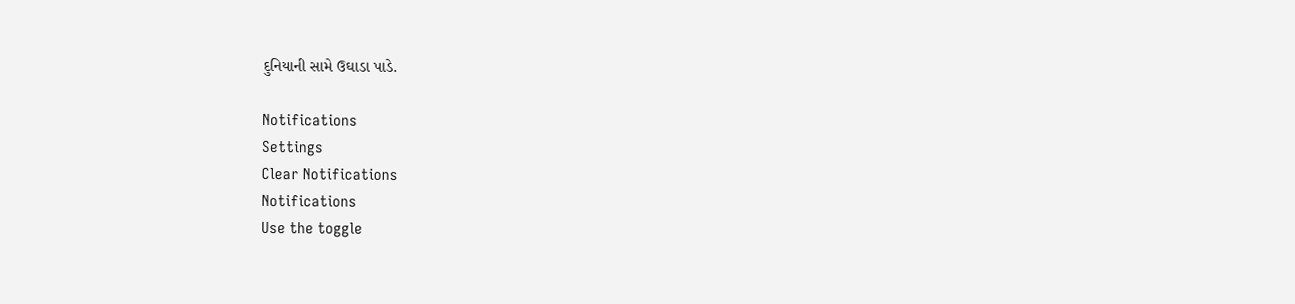દુનિયાની સામે ઉઘાડા પાડે.

Notifications
Settings
Clear Notifications
Notifications
Use the toggle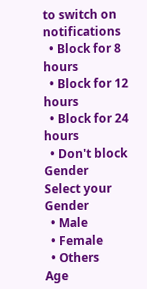to switch on notifications
  • Block for 8 hours
  • Block for 12 hours
  • Block for 24 hours
  • Don't block
Gender
Select your Gender
  • Male
  • Female
  • Others
Age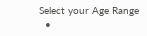Select your Age Range
  •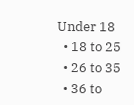Under 18
  • 18 to 25
  • 26 to 35
  • 36 to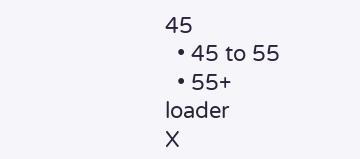45
  • 45 to 55
  • 55+
loader
X